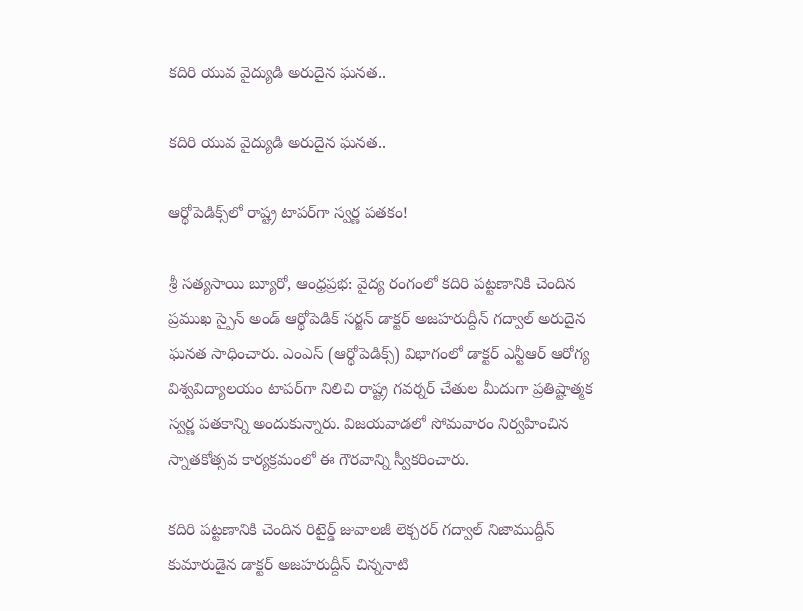కదిరి యువ వైద్యుడి అరుదైన ఘనత..

కదిరి యువ వైద్యుడి అరుదైన ఘనత..

ఆర్థోపెడిక్స్‌లో రాష్ట్ర టాపర్‌గా స్వర్ణ పతకం!

శ్రీ సత్యసాయి బ్యూరో, ఆంధ్రప్రభ: వైద్య రంగంలో కదిరి పట్టణానికి చెందిన ప్రముఖ స్పైన్ అండ్ ఆర్థోపెడిక్ సర్జన్ డాక్టర్ అజహరుద్దీన్ గద్వాల్ అరుదైన ఘనత సాధించారు. ఎంఎస్ (ఆర్థోపెడిక్స్) విభాగంలో డాక్టర్ ఎన్టీఆర్ ఆరోగ్య విశ్వవిద్యాలయం టాపర్‌గా నిలిచి రాష్ట్ర గవర్నర్ చేతుల మీదుగా ప్రతిష్టాత్మక స్వర్ణ పతకాన్ని అందుకున్నారు. విజయవాడలో సోమవారం నిర్వహించిన స్నాతకోత్సవ కార్యక్రమంలో ఈ గౌరవాన్ని స్వీకరించారు.

కదిరి పట్టణానికి చెందిన రిటైర్డ్ జువాలజీ లెక్చరర్ గద్వాల్ నిజాముద్దీన్ కుమారుడైన డాక్టర్ అజహరుద్దీన్ చిన్ననాటి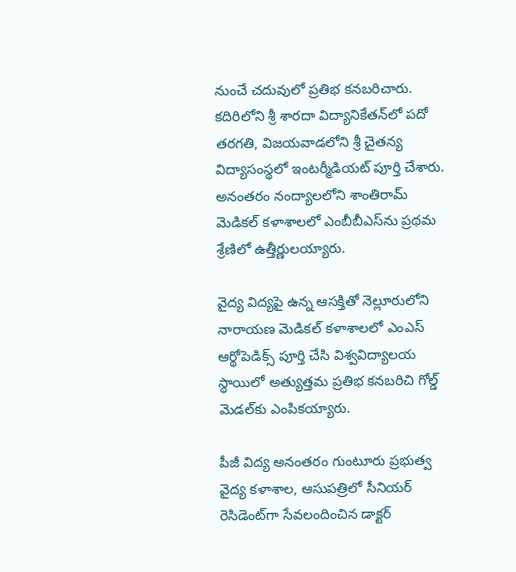నుంచే చదువులో ప్రతిభ కనబరిచారు. కదిరిలోని శ్రీ శారదా విద్యానికేతన్‌లో పదో తరగతి, విజయవాడలోని శ్రీ చైతన్య విద్యాసంస్థలో ఇంటర్మీడియట్ పూర్తి చేశారు. అనంతరం నంద్యాలలోని శాంతిరామ్ మెడికల్ కళాశాలలో ఎంబీబీఎస్‌ను ప్రథమ శ్రేణిలో ఉత్తీర్ణులయ్యారు.

వైద్య విద్యపై ఉన్న ఆసక్తితో నెల్లూరులోని నారాయణ మెడికల్ కళాశాలలో ఎంఎస్ ఆర్థోపెడిక్స్ పూర్తి చేసి విశ్వవిద్యాలయ స్థాయిలో అత్యుత్తమ ప్రతిభ కనబరిచి గోల్డ్ మెడల్‌కు ఎంపికయ్యారు.

పీజీ విద్య అనంతరం గుంటూరు ప్రభుత్వ వైద్య కళాశాల, ఆసుపత్రిలో సీనియర్ రెసిడెంట్‌గా సేవలందించిన డాక్టర్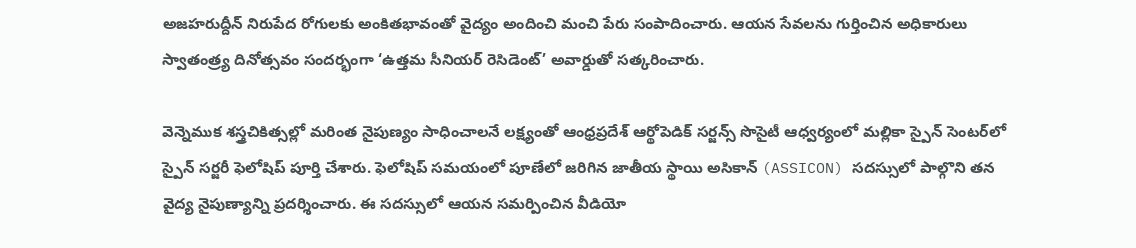అజహరుద్దీన్ నిరుపేద రోగులకు అంకితభావంతో వైద్యం అందించి మంచి పేరు సంపాదించారు. ఆయన సేవలను గుర్తించిన అధికారులు స్వాతంత్ర్య దినోత్సవం సందర్భంగా ‘ఉత్తమ సీనియర్ రెసిడెంట్’ అవార్డుతో సత్కరించారు.

వెన్నెముక శస్త్రచికిత్సల్లో మరింత నైపుణ్యం సాధించాలనే లక్ష్యంతో ఆంధ్రప్రదేశ్ ఆర్థోపెడిక్ సర్జన్స్ సొసైటీ ఆధ్వర్యంలో మల్లికా స్పైన్ సెంటర్‌లో స్పైన్ సర్జరీ ఫెలోషిప్ పూర్తి చేశారు. ఫెలోషిప్ సమయంలో పూణేలో జరిగిన జాతీయ స్థాయి అసికాన్ (ASSICON) సదస్సులో పాల్గొని తన వైద్య నైపుణ్యాన్ని ప్రదర్శించారు. ఈ సదస్సులో ఆయన సమర్పించిన వీడియో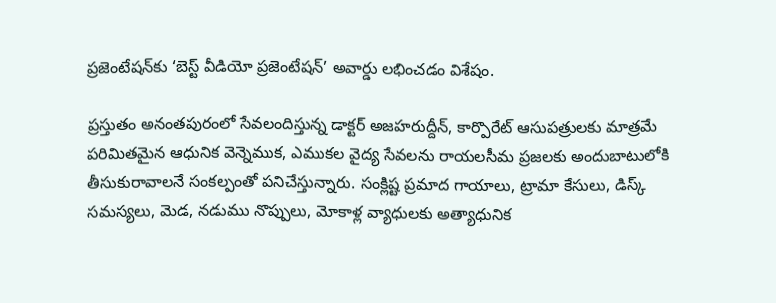ప్రజెంటేషన్‌కు ‘బెస్ట్ వీడియో ప్రజెంటేషన్’ అవార్డు లభించడం విశేషం.

ప్రస్తుతం అనంతపురంలో సేవలందిస్తున్న డాక్టర్ అజహరుద్దీన్, కార్పొరేట్ ఆసుపత్రులకు మాత్రమే పరిమితమైన ఆధునిక వెన్నెముక, ఎముకల వైద్య సేవలను రాయలసీమ ప్రజలకు అందుబాటులోకి తీసుకురావాలనే సంకల్పంతో పనిచేస్తున్నారు. సంక్లిష్ట ప్రమాద గాయాలు, ట్రామా కేసులు, డిస్క్ సమస్యలు, మెడ, నడుము నొప్పులు, మోకాళ్ల వ్యాధులకు అత్యాధునిక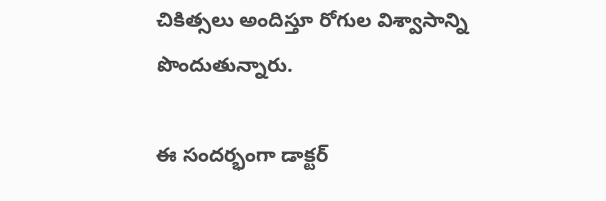చికిత్సలు అందిస్తూ రోగుల విశ్వాసాన్ని పొందుతున్నారు.

ఈ సందర్భంగా డాక్టర్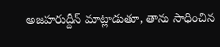అజహరుద్దీన్ మాట్లాడుతూ, తాను సాధించిన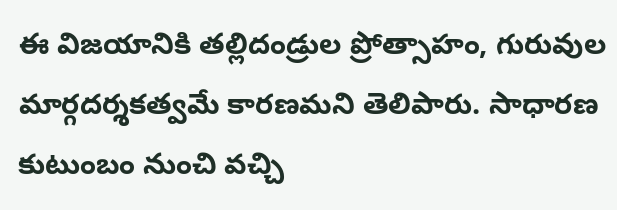ఈ విజయానికి తల్లిదండ్రుల ప్రోత్సాహం, గురువుల మార్గదర్శకత్వమే కారణమని తెలిపారు. సాధారణ కుటుంబం నుంచి వచ్చి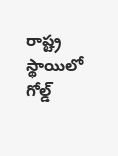రాష్ట్ర స్థాయిలో గోల్డ్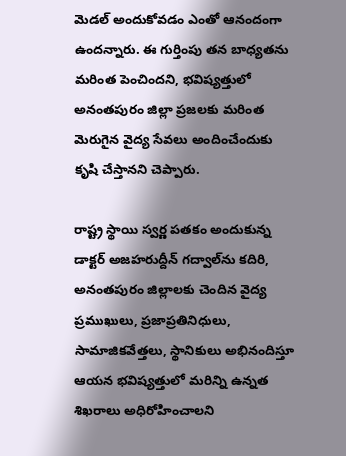మెడల్ అందుకోవడం ఎంతో ఆనందంగా ఉందన్నారు. ఈ గుర్తింపు తన బాధ్యతను మరింత పెంచిందని, భవిష్యత్తులో అనంతపురం జిల్లా ప్రజలకు మరింత మెరుగైన వైద్య సేవలు అందించేందుకు కృషి చేస్తానని చెప్పారు.

రాష్ట్ర స్థాయి స్వర్ణ పతకం అందుకున్న డాక్టర్ అజహరుద్దీన్ గద్వాల్‌ను కదిరి, అనంతపురం జిల్లాలకు చెందిన వైద్య ప్రముఖులు, ప్రజాప్రతినిధులు, సామాజికవేత్తలు, స్థానికులు అభినందిస్తూ ఆయన భవిష్యత్తులో మరిన్ని ఉన్నత శిఖరాలు అధిరోహించాలని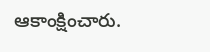ఆకాంక్షించారు.